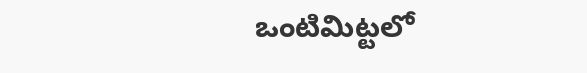ఒంటిమిట్టలో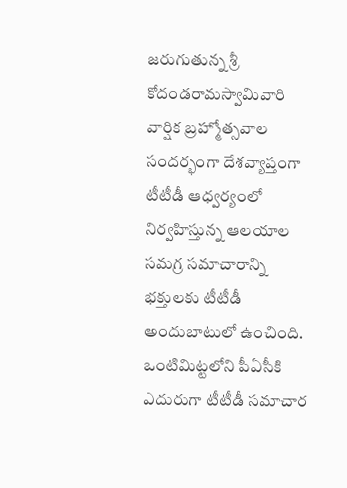జరుగుతున్న శ్రీ కోదండరామస్వామివారి వార్షిక బ్రహ్మోత్సవాల సందర్భంగా దేశవ్యాప్తంగా టీటీడీ ఆధ్వర్యంలో నిర్వహిస్తున్న ఆలయాల సమగ్ర సమాచారాన్ని భక్తులకు టీటీడీ అందుబాటులో ఉంచింది. ఒంటిమిట్టలోని పీఏసీకి ఎదురుగా టీటీడీ సమాచార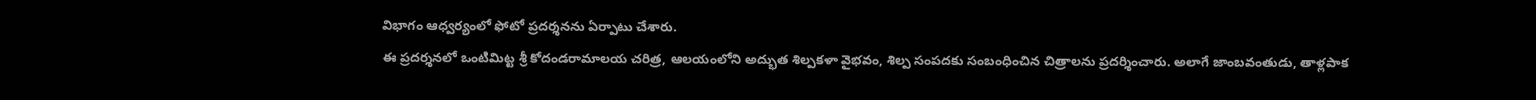విభాగం ఆధ్వర్యంలో ఫోటో ప్రదర్శనను ఏర్పాటు చేశారు.
ఈ ప్రదర్శనలో ఒంటిమిట్ట శ్రీ కోదండరామాలయ చరిత్ర, ఆలయంలోని అద్భుత శిల్పకళా వైభవం, శిల్ప సంపదకు సంబంధించిన చిత్రాలను ప్రదర్శించారు. అలాగే జాంబవంతుడు, తాళ్లపాక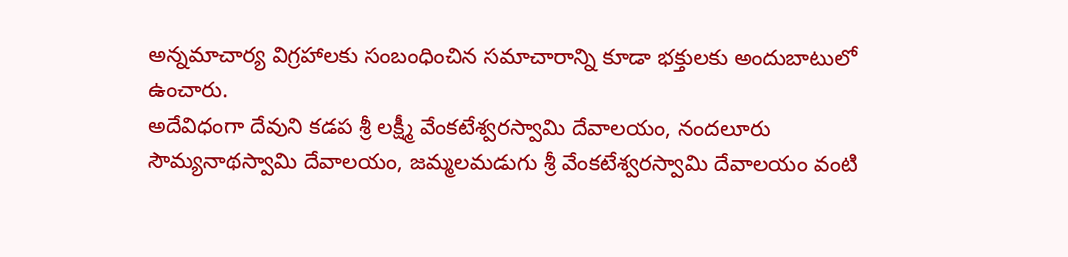అన్నమాచార్య విగ్రహాలకు సంబంధించిన సమాచారాన్ని కూడా భక్తులకు అందుబాటులో ఉంచారు.
అదేవిధంగా దేవుని కడప శ్రీ లక్ష్మీ వేంకటేశ్వరస్వామి దేవాలయం, నందలూరు సౌమ్యనాథస్వామి దేవాలయం, జమ్మలమడుగు శ్రీ వేంకటేశ్వరస్వామి దేవాలయం వంటి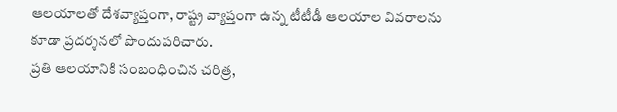ఆలయాలతో దేశవ్యాప్తంగా, రాష్ట్ర వ్యాప్తంగా ఉన్న టీటీడీ ఆలయాల వివరాలను కూడా ప్రదర్శనలో పొందుపరిచారు.
ప్రతి ఆలయానికి సంబంధించిన చరిత్ర,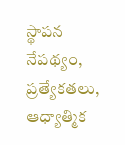స్థాపన నేపథ్యం, ప్రత్యేకతలు, ఆధ్యాత్మిక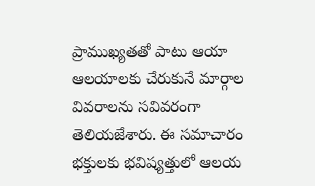ప్రాముఖ్యతతో పాటు ఆయా ఆలయాలకు చేరుకునే మార్గాల వివరాలను సవివరంగా తెలియజేశారు. ఈ సమాచారం భక్తులకు భవిష్యత్తులో ఆలయ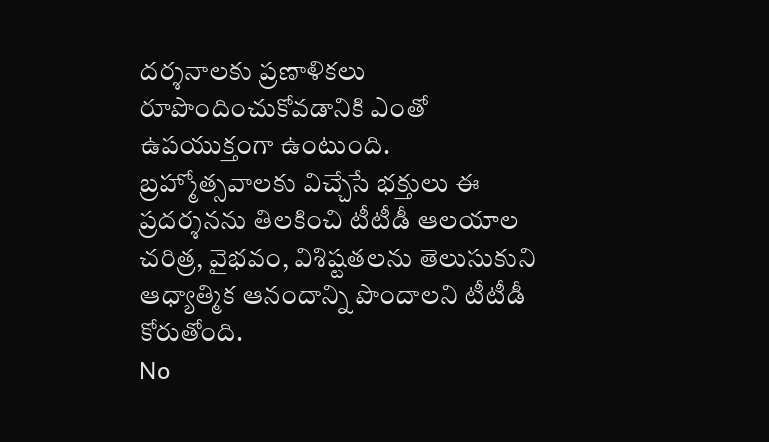దర్శనాలకు ప్రణాళికలు రూపొందించుకోవడానికి ఎంతో ఉపయుక్తంగా ఉంటుంది.
బ్రహ్మోత్సవాలకు విచ్చేసే భక్తులు ఈ ప్రదర్శనను తిలకించి టీటీడీ ఆలయాల చరిత్ర, వైభవం, విశిష్టతలను తెలుసుకుని ఆధ్యాత్మిక ఆనందాన్ని పొందాలని టీటీడీ కోరుతోంది.
No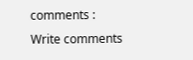comments :
Write comments